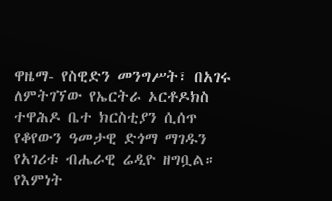ዋዜማ- የስዊድን መንግሥት፣ በአገሩ ለምትገኘው የኤርትራ ኦርቶዶክስ ተዋሕዶ ቤተ ክርስቲያን ሲሰጥ የቆየውን ዓመታዊ ድጎማ ማገዱን የአገሪቱ ብሔራዊ ሬዲዮ ዘግቧል።
የእምነት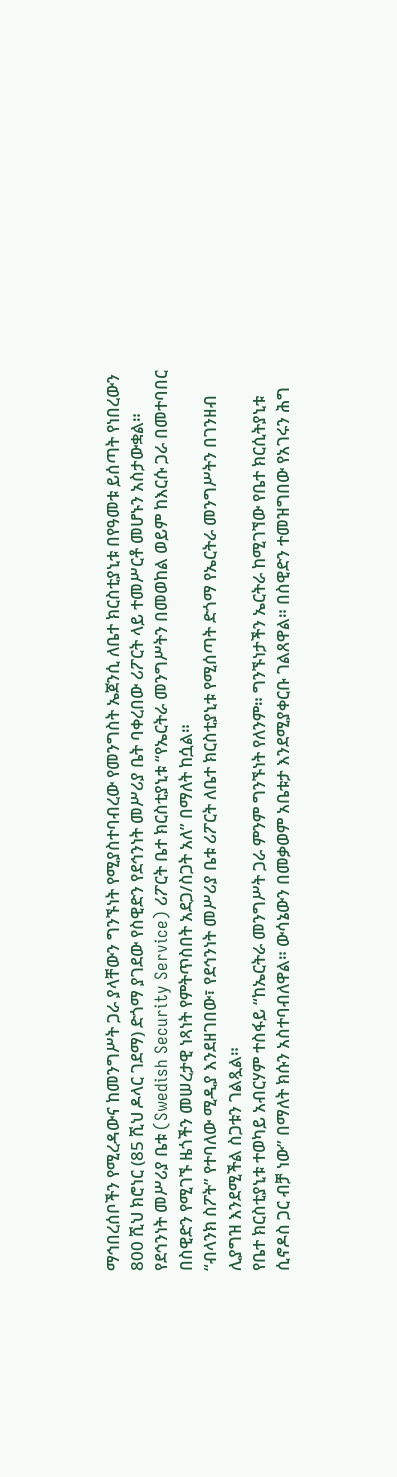ማኅበረሰቦችን የሚረዳውና ከመንግሥት ጋራ ያላቸውን ግንኙነት የሚያስተባብረው የመንግስት ኤጀንሲ ለቤተ ክርስቲያኒቱ በየዓመቱ ይሰጣት የነበረውን 800 ሺህ ክሮነር (85 ሺህ ዶላር ገደማ) ድጎማ ያገደው የስዊድን የደኅንነት መሥሪያ ቤት ባቀረበው ሪፖርት ላይ ተመሥርቶ መሆኑን አስታውቋል።
የደኅንነት መሥሪያ ቤቱ (Swedish Security Service) ሪፖርት ቤተ ክርስቲያኒቱ “የኤርትራ መንግሥትን በመወከል ወይም ከእርሱ ጋራ በመተባበር በስዊድን የሚገኙ ዜጎችን መሠረታዊ ነጻነት የምትጥስበት አደጋ/ስጋት አለ” በማለት ከሷል።
“ብላንክ ስፖት” የተባለው ሚዲያ እንደዘገበው፣ የደኅንነት መሥሪያ ቤቱ ሪፖርት ለቤተ ክርስቲያኒቱ የሚሰጣት ድጎማ የኤርትራ መንግሥትን በገንዘብ ሊያግዝ እንደሚችል ስጋቱን ገልጿል።
የቤተ ክርስቲያኒቱ ተወካይ አብርሃም ተስፋይ “ከኤርትራ መንግሥት ጋራ ምንም ግንኙነት የለንም። ግንኙነታችን ኤርትራ ከሚገኘው የቤተ ክርሲትያኒቱ ሲኖዶስ ጋር ብቻ ነው” በማለት ክሱን አስተባብለዋል። ውሳኔውን በመቃወም አቤቱታ እንደሚያቀርቡ ገልጸዋል። በስዊድን ተመዝግበው የአገሩን ሕግ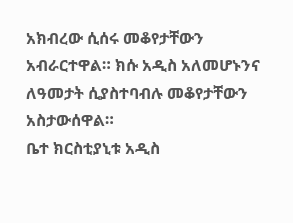አክብረው ሲሰሩ መቆየታቸውን አብራርተዋል። ክሱ አዲስ አለመሆኑንና ለዓመታት ሲያስተባብሉ መቆየታቸውን አስታውሰዋል።
ቤተ ክርስቲያኒቱ አዲስ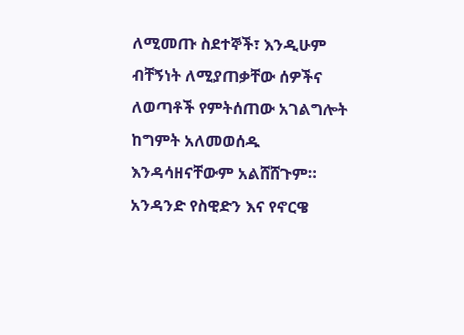ለሚመጡ ስደተኞች፣ እንዲሁም ብቸኝነት ለሚያጠቃቸው ሰዎችና ለወጣቶች የምትሰጠው አገልግሎት ከግምት አለመወሰዱ እንዳሳዘናቸውም አልሸሸጉም።
አንዳንድ የስዊድን እና የኖርዌ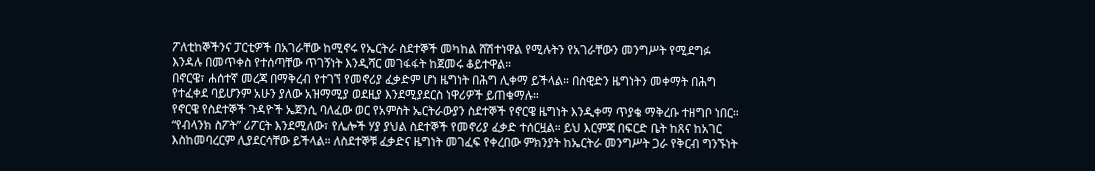ፖለቲከኞችንና ፓርቲዎች በአገራቸው ከሚኖሩ የኤርትራ ስደተኞች መካከል ሸሽተነዋል የሚሉትን የአገራቸውን መንግሥት የሚደግፉ እንዳሉ በመጥቀስ የተሰጣቸው ጥገኝነት እንዲሻር መገፋፋት ከጀመሩ ቆይተዋል።
በኖርዌ፣ ሐሰተኛ መረጃ በማቅረብ የተገኘ የመኖሪያ ፈቃድም ሆነ ዜግነት በሕግ ሊቀማ ይችላል። በስዊድን ዜግነትን መቀማት በሕግ የተፈቀደ ባይሆንም አሁን ያለው አዝማሚያ ወደዚያ እንደሚያደርስ ነዋሪዎች ይጠቁማሉ።
የኖርዌ የስደተኞች ጉዳዮች ኤጀንሲ ባለፈው ወር የአምስት ኤርትራውያን ስደተኞች የኖርዌ ዜግነት እንዲቀማ ጥያቄ ማቅረቡ ተዘግቦ ነበር።
“የብላንክ ስፖት” ሪፖርት እንደሚለው፣ የሌሎች ሃያ ያህል ስደተኞች የመኖሪያ ፈቃድ ተሰርዟል። ይህ እርምጃ በፍርድ ቤት ከጸና ከአገር እስከመባረርም ሊያደርሳቸው ይችላል። ለስደተኞቹ ፈቃድና ዜግነት መገፈፍ የቀረበው ምክንያት ከኤርትራ መንግሥት ጋራ የቅርብ ግንኙነት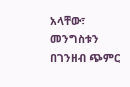አላቸው፣ መንግስቱን በገንዘብ ጭምር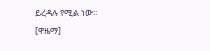ይረዳሉ የሚል ነው። [ዋዜማ]